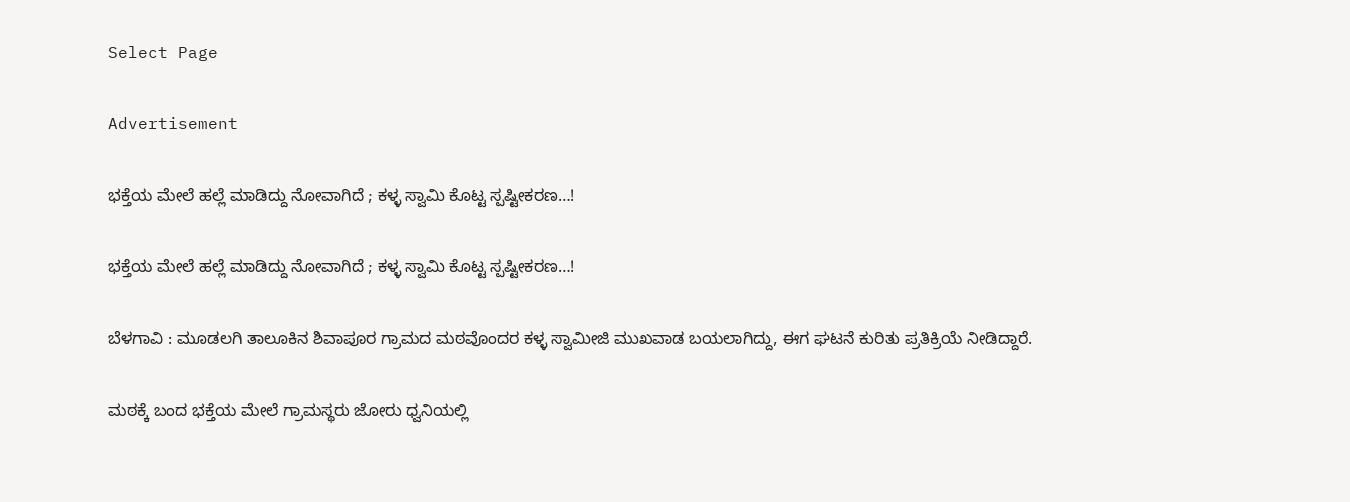Select Page

Advertisement

ಭಕ್ತೆಯ ಮೇಲೆ‌ ಹಲ್ಲೆ ಮಾಡಿದ್ದು ನೋವಾಗಿದೆ ; ಕಳ್ಳ ಸ್ವಾಮಿ ಕೊಟ್ಟ ಸ್ಪಷ್ಟೀಕರಣ…!

ಭಕ್ತೆಯ ಮೇಲೆ‌ ಹಲ್ಲೆ ಮಾಡಿದ್ದು ನೋವಾಗಿದೆ ; ಕಳ್ಳ ಸ್ವಾಮಿ ಕೊಟ್ಟ ಸ್ಪಷ್ಟೀಕರಣ…!

ಬೆಳಗಾವಿ : ಮೂಡಲಗಿ ತಾಲೂಕಿನ ಶಿವಾಪೂರ ಗ್ರಾಮದ ಮಠವೊಂದರ ಕಳ್ಳ ಸ್ವಾಮೀಜಿ ಮುಖವಾಡ ಬಯಲಾಗಿದ್ದು, ಈಗ ಘಟನೆ ಕುರಿತು ಪ್ರತಿಕ್ರಿಯೆ ನೀಡಿದ್ದಾರೆ.

ಮಠಕ್ಕೆ ಬಂದ ಭಕ್ತೆಯ ಮೇಲೆ ಗ್ರಾಮಸ್ಥರು ಜೋರು ಧ್ವನಿಯಲ್ಲಿ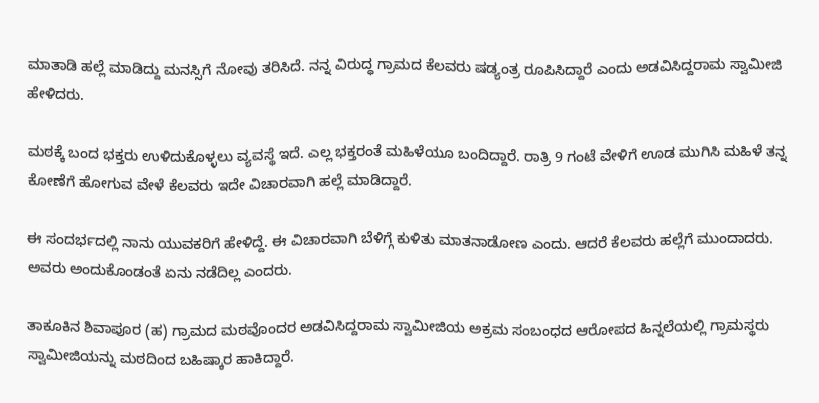ಮಾತಾಡಿ ಹಲ್ಲೆ ‌ಮಾಡಿದ್ದು ಮನಸ್ಸಿಗೆ ನೋವು ತರಿಸಿದೆ. ನನ್ನ ವಿರುದ್ಧ ಗ್ರಾಮದ ಕೆಲವರು ಷಡ್ಯಂತ್ರ ರೂಪಿಸಿದ್ದಾರೆ ಎಂದು ಅಡವಿಸಿದ್ದರಾಮ ಸ್ವಾಮೀಜಿ ಹೇಳಿದರು.

ಮಠಕ್ಕೆ ಬಂದ ಭಕ್ತರು ಉಳಿದುಕೊಳ್ಳಲು ವ್ಯವಸ್ಥೆ ಇದೆ. ಎಲ್ಲ ಭಕ್ತರಂತೆ ಮಹಿಳೆಯೂ ಬಂದಿದ್ದಾರೆ. ರಾತ್ರಿ 9 ಗಂಟೆ ವೇಳಿಗೆ ಊಡ ಮುಗಿಸಿ ಮಹಿಳೆ ತನ್ನ ಕೋಣೆಗೆ ಹೋಗುವ ವೇಳೆ ಕೆಲವರು ಇದೇ ವಿಚಾರವಾಗಿ ಹಲ್ಲೆ ಮಾಡಿದ್ದಾರೆ.

ಈ ಸಂದರ್ಭದಲ್ಲಿ ನಾನು ಯುವಕರಿಗೆ ಹೇಳಿದ್ದೆ. ಈ ವಿಚಾರವಾಗಿ ಬೆಳಿಗ್ಗೆ ಕುಳಿತು ಮಾತನಾಡೋಣ ಎಂದು. ಆದರೆ ಕೆಲವರು ಹಲ್ಲೆಗೆ ಮುಂದಾದರು. ಅವರು ಅಂದುಕೊಂಡಂತೆ ಏನು ನಡೆದಿಲ್ಲ ಎಂದರು.

ತಾಕೂಕಿನ ಶಿವಾಪೂರ (ಹ) ಗ್ರಾಮದ ಮಠವೊಂದರ ಅಡವಿಸಿದ್ದರಾಮ ಸ್ವಾಮೀಜಿಯ ಅಕ್ರಮ ಸಂಬಂಧದ ಆರೋಪದ ಹಿನ್ನಲೆಯಲ್ಲಿ ಗ್ರಾಮಸ್ಥರು ಸ್ವಾಮೀಜಿಯನ್ನು ಮಠದಿಂದ ಬಹಿಷ್ಕಾರ ಹಾಕಿದ್ದಾರೆ.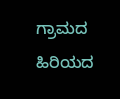ಗ್ರಾಮದ ಹಿರಿಯದ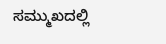ಸಮ್ಮುಖದಲ್ಲಿ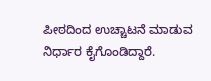ಪೀಠದಿಂದ ಉಚ್ಚಾಟನೆ ಮಾಡುವ ನಿರ್ಧಾರ ಕೈಗೊಂಡಿದ್ದಾರೆ.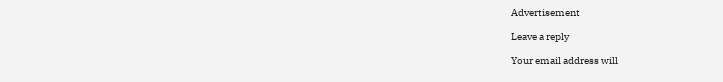Advertisement

Leave a reply

Your email address will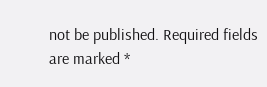not be published. Required fields are marked *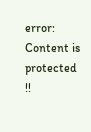error: Content is protected !!